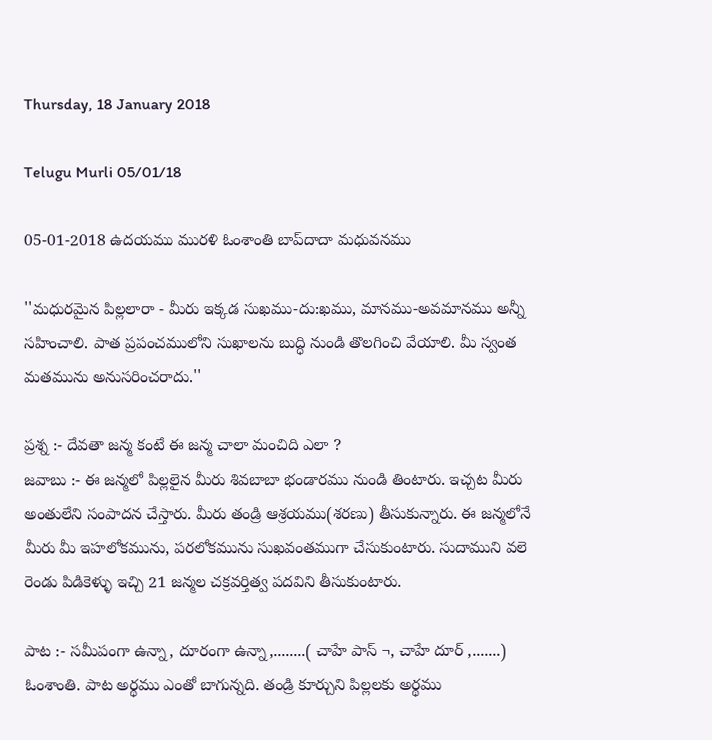Thursday, 18 January 2018

Telugu Murli 05/01/18

05-01-2018 ఉదయము మురళి ఓంశాంతి బాప్‌దాదా మధువనము

''మధురమైన పిల్లలారా - మీరు ఇక్కడ సుఖము-దు:ఖము, మానము-అవమానము అన్నీ సహించాలి. పాత ప్రపంచములోని సుఖాలను బుద్ధి నుండి తొలగించి వేయాలి. మీ స్వంత మతమును అనుసరించరాదు.''

ప్రశ్న :- దేవతా జన్మ కంటే ఈ జన్మ చాలా మంచిది ఎలా ?
జవాబు :- ఈ జన్మలో పిల్లలైన మీరు శివబాబా భండారము నుండి తింటారు. ఇచ్చట మీరు అంతులేని సంపాదన చేస్తారు. మీరు తండ్రి ఆశ్రయము(శరణు) తీసుకున్నారు. ఈ జన్మలోనే మీరు మీ ఇహలోకమును, పరలోకమును సుఖవంతముగా చేసుకుంటారు. సుదాముని వలె రెండు పిడికెళ్ళు ఇచ్చి 21 జన్మల చక్రవర్తిత్వ పదవిని తీసుకుంటారు.

పాట :- సమీపంగా ఉన్నా, దూరంగా ఉన్నా,........( చాహే పాస్‌ ¬, చాహే దూర్‌ ,.......)
ఓంశాంతి. పాట అర్థము ఎంతో బాగున్నది. తండ్రి కూర్చుని పిల్లలకు అర్థము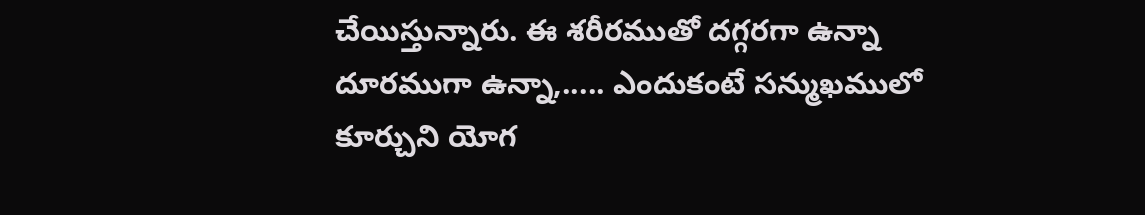చేయిస్తున్నారు. ఈ శరీరముతో దగ్గరగా ఉన్నా దూరముగా ఉన్నా,..... ఎందుకంటే సన్ముఖములో కూర్చుని యోగ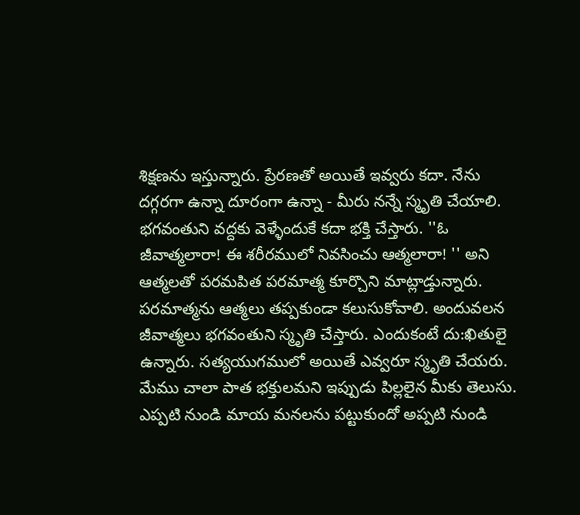శిక్షణను ఇస్తున్నారు. ప్రేరణతో అయితే ఇవ్వరు కదా. నేను దగ్గరగా ఉన్నా దూరంగా ఉన్నా - మీరు నన్నే స్మృతి చేయాలి. భగవంతుని వద్దకు వెళ్ళేందుకే కదా భక్తి చేస్తారు. ''ఓ జీవాత్మలారా! ఈ శరీరములో నివసించు ఆత్మలారా! '' అని ఆత్మలతో పరమపిత పరమాత్మ కూర్చొని మాట్లాడ్తున్నారు. పరమాత్మను ఆత్మలు తప్పకుండా కలుసుకోవాలి. అందువలన జీవాత్మలు భగవంతుని స్మృతి చేస్తారు. ఎందుకంటే దు:ఖితులై ఉన్నారు. సత్యయుగములో అయితే ఎవ్వరూ స్మృతి చేయరు. మేము చాలా పాత భక్తులమని ఇప్పుడు పిల్లలైన మీకు తెలుసు. ఎప్పటి నుండి మాయ మనలను పట్టుకుందో అప్పటి నుండి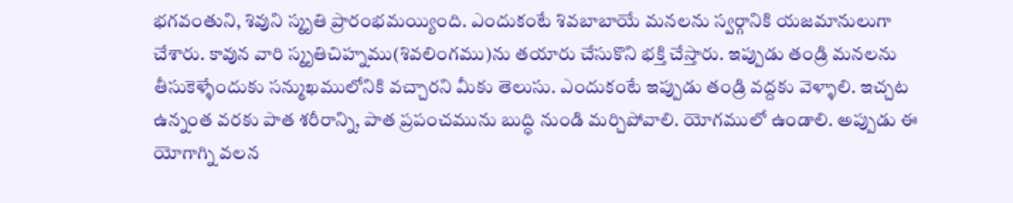భగవంతుని, శివుని స్మృతి ప్రారంభమయ్యింది. ఎందుకంటే శివబాబాయే మనలను స్వర్గానికి యజమానులుగా చేశారు. కావున వారి స్మృతిచిహ్నము(శివలింగము)ను తయారు చేసుకొని భక్తి చేస్తారు. ఇప్పుడు తండ్రి మనలను తీసుకెళ్ళేందుకు సన్ముఖములోనికి వచ్చారని మీకు తెలుసు. ఎందుకంటే ఇప్పుడు తండ్రి వద్దకు వెళ్ళాలి. ఇచ్చట ఉన్నంత వరకు పాత శరీరాన్ని, పాత ప్రపంచమును బుద్ధి నుండి మర్చిపోవాలి. యోగములో ఉండాలి. అప్పుడు ఈ యోగాగ్ని వలన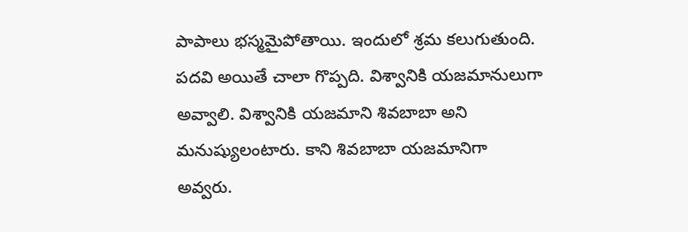పాపాలు భస్మమైపోతాయి. ఇందులో శ్రమ కలుగుతుంది. పదవి అయితే చాలా గొప్పది. విశ్వానికి యజమానులుగా అవ్వాలి. విశ్వానికి యజమాని శివబాబా అని మనుష్యులంటారు. కాని శివబాబా యజమానిగా అవ్వరు.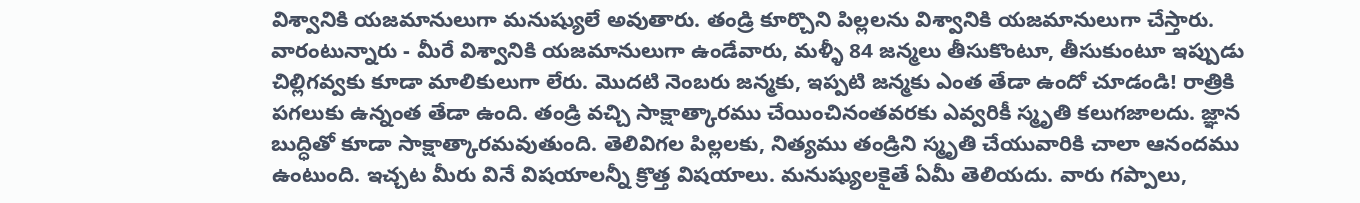విశ్వానికి యజమానులుగా మనుష్యులే అవుతారు. తండ్రి కూర్చొని పిల్లలను విశ్వానికి యజమానులుగా చేస్తారు. వారంటున్నారు - మీరే విశ్వానికి యజమానులుగా ఉండేవారు, మళ్ళీ 84 జన్మలు తీసుకొంటూ, తీసుకుంటూ ఇప్పుడు చిల్లిగవ్వకు కూడా మాలికులుగా లేరు. మొదటి నెంబరు జన్మకు, ఇప్పటి జన్మకు ఎంత తేడా ఉందో చూడండి! రాత్రికి పగలుకు ఉన్నంత తేడా ఉంది. తండ్రి వచ్చి సాక్షాత్కారము చేయించినంతవరకు ఎవ్వరికీ స్మృతి కలుగజాలదు. జ్ఞాన బుద్ధితో కూడా సాక్షాత్కారమవుతుంది. తెలివిగల పిల్లలకు, నిత్యము తండ్రిని స్మృతి చేయువారికి చాలా ఆనందము ఉంటుంది. ఇచ్చట మీరు వినే విషయాలన్నీ క్రొత్త విషయాలు. మనుష్యులకైతే ఏమీ తెలియదు. వారు గప్పాలు,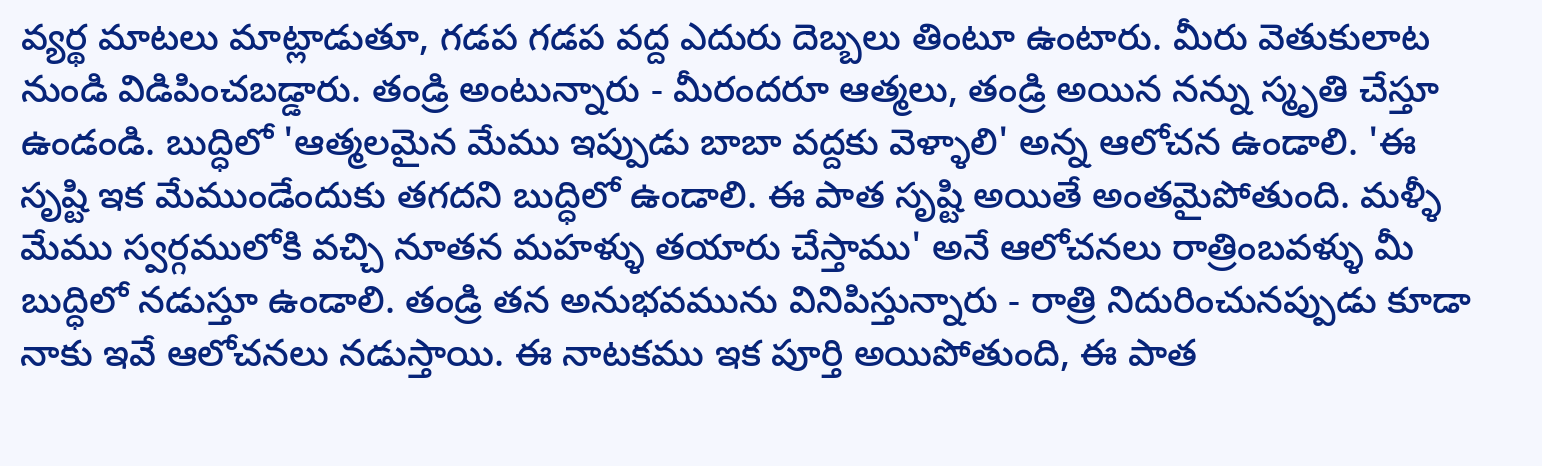వ్యర్థ మాటలు మాట్లాడుతూ, గడప గడప వద్ద ఎదురు దెబ్బలు తింటూ ఉంటారు. మీరు వెతుకులాట నుండి విడిపించబడ్డారు. తండ్రి అంటున్నారు - మీరందరూ ఆత్మలు, తండ్రి అయిన నన్ను స్మృతి చేస్తూ ఉండండి. బుద్ధిలో 'ఆత్మలమైన మేము ఇప్పుడు బాబా వద్దకు వెళ్ళాలి' అన్న ఆలోచన ఉండాలి. 'ఈ సృష్టి ఇక మేముండేందుకు తగదని బుద్ధిలో ఉండాలి. ఈ పాత సృష్టి అయితే అంతమైపోతుంది. మళ్ళీ మేము స్వర్గములోకి వచ్చి నూతన మహళ్ళు తయారు చేస్తాము' అనే ఆలోచనలు రాత్రింబవళ్ళు మీ బుద్ధిలో నడుస్తూ ఉండాలి. తండ్రి తన అనుభవమును వినిపిస్తున్నారు - రాత్రి నిదురించునప్పుడు కూడా నాకు ఇవే ఆలోచనలు నడుస్తాయి. ఈ నాటకము ఇక పూర్తి అయిపోతుంది, ఈ పాత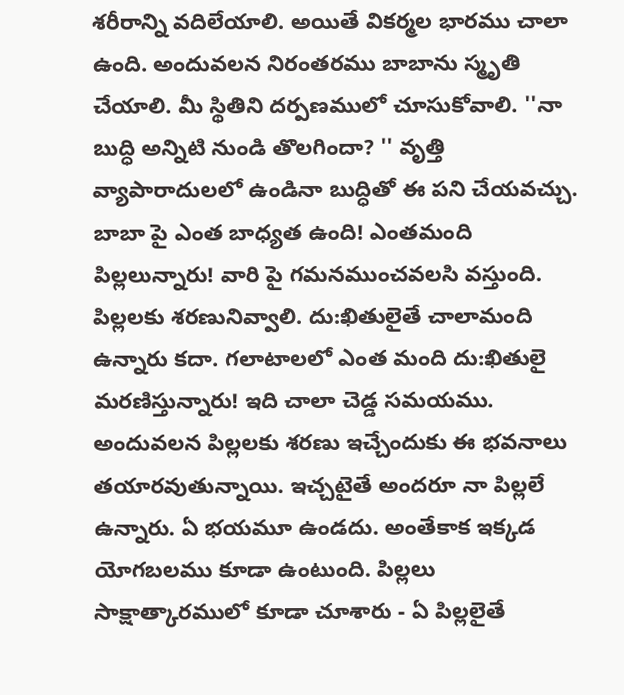శరీరాన్ని వదిలేయాలి. అయితే వికర్మల భారము చాలా ఉంది. అందువలన నిరంతరము బాబాను స్మృతి చేయాలి. మీ స్థితిని దర్పణములో చూసుకోవాలి. ''నా బుద్ధి అన్నిటి నుండి తొలగిందా? '' వృత్తి వ్యాపారాదులలో ఉండినా బుద్ధితో ఈ పని చేయవచ్చు. బాబా పై ఎంత బాధ్యత ఉంది! ఎంతమంది పిల్లలున్నారు! వారి పై గమనముంచవలసి వస్తుంది. పిల్లలకు శరణునివ్వాలి. దు:ఖితులైతే చాలామంది ఉన్నారు కదా. గలాటాలలో ఎంత మంది దు:ఖితులై మరణిస్తున్నారు! ఇది చాలా చెడ్డ సమయము. అందువలన పిల్లలకు శరణు ఇచ్చేందుకు ఈ భవనాలు తయారవుతున్నాయి. ఇచ్చటైతే అందరూ నా పిల్లలే ఉన్నారు. ఏ భయమూ ఉండదు. అంతేకాక ఇక్కడ యోగబలము కూడా ఉంటుంది. పిల్లలు సాక్షాత్కారములో కూడా చూశారు - ఏ పిల్లలైతే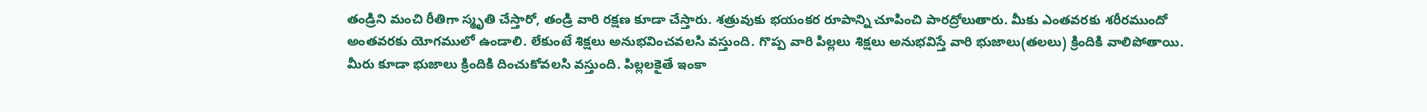తండ్రిని మంచి రీతిగా స్మృతి చేస్తారో, తండ్రి వారి రక్షణ కూడా చేస్తారు. శత్రువుకు భయంకర రూపాన్ని చూపించి పారద్రోలుతారు. మీకు ఎంతవరకు శరీరముందో అంతవరకు యోగములో ఉండాలి. లేకుంటే శిక్షలు అనుభవించవలసి వస్తుంది. గొప్ప వారి పిల్లలు శిక్షలు అనుభవిస్తే వారి భుజాలు(తలలు) క్రిందికి వాలిపోతాయి. మీరు కూడా భుజాలు క్రిందికి దించుకోవలసి వస్తుంది. పిల్లలకైతే ఇంకా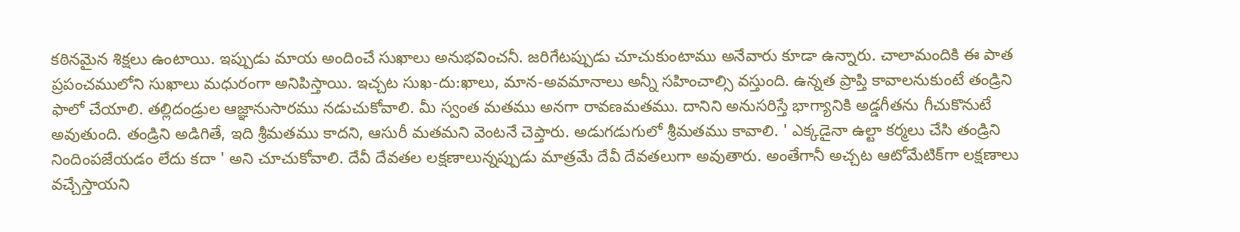కఠినమైన శిక్షలు ఉంటాయి. ఇప్పుడు మాయ అందించే సుఖాలు అనుభవించనీ. జరిగేటప్పుడు చూచుకుంటాము అనేవారు కూడా ఉన్నారు. చాలామందికి ఈ పాత ప్రపంచములోని సుఖాలు మధురంగా అనిపిస్తాయి. ఇచ్చట సుఖ-దు:ఖాలు, మాన-అవమానాలు అన్నీ సహించాల్సి వస్తుంది. ఉన్నత ప్రాప్తి కావాలనుకుంటే తండ్రిని ఫాలో చేయాలి. తల్లిదండ్రుల ఆజ్ఞానుసారము నడుచుకోవాలి. మీ స్వంత మతము అనగా రావణమతము. దానిని అనుసరిస్తే భాగ్యానికి అడ్డగీతను గీచుకొనుటే అవుతుంది. తండ్రిని అడిగితే, ఇది శ్రీమతము కాదని, ఆసురీ మతమని వెంటనే చెప్తారు. అడుగడుగులో శ్రీమతము కావాలి. ' ఎక్కడైనా ఉల్టా కర్మలు చేసి తండ్రిని నిందింపజేయడం లేదు కదా ' అని చూచుకోవాలి. దేవీ దేవతల లక్షణాలున్నప్పుడు మాత్రమే దేవీ దేవతలుగా అవుతారు. అంతేగానీ అచ్చట ఆటోమేటిక్‌గా లక్షణాలు వచ్చేస్తాయని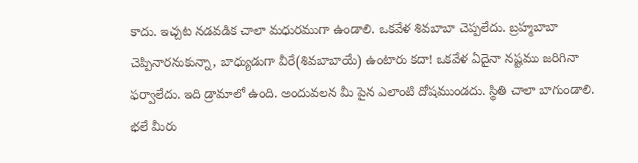కాదు. ఇచ్చట నడవడిక చాలా మధురముగా ఉండాలి. ఒకవేళ శివబాబా చెప్పలేదు. బ్రహ్మబాబా చెప్పినారనుకున్నా, బాధ్యుడుగా వీరే(శివబాబాయే) ఉంటారు కదా! ఒకవేళ ఏదైనా నష్టము జరిగినా ఫర్వాలేదు. ఇది డ్రామాలో ఉంది. అందువలన మీ పైన ఎలాంటి దోషముండదు. స్థితి చాలా బాగుండాలి. భలే మీరు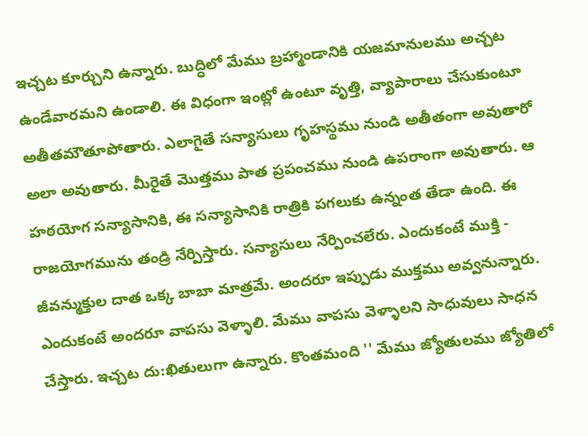ఇచ్చట కూర్చుని ఉన్నారు. బుద్ధిలో మేము బ్రహ్మాండానికి యజమానులము అచ్చట ఉండేవారమని ఉండాలి. ఈ విధంగా ఇంట్లో ఉంటూ వృత్తి, వ్యాపారాలు చేసుకుంటూ అతీతమౌతూపోతారు. ఎలాగైతే సన్యాసులు గృహస్థము నుండి అతీతంగా అవుతారో అలా అవుతారు. మీరైతే మొత్తము పాత ప్రపంచము నుండి ఉపరాంగా అవుతారు. ఆ హఠయోగ సన్యాసానికి, ఈ సన్యాసానికి రాత్రికి పగలుకు ఉన్నంత తేడా ఉంది. ఈ రాజయోగమును తండ్రి నేర్పిస్తారు. సన్యాసులు నేర్పించలేరు. ఎందుకంటే ముక్తి - జీవన్ముక్తుల దాత ఒక్క బాబా మాత్రమే. అందరూ ఇప్పుడు ముక్తము అవ్వనున్నారు. ఎందుకంటే అందరూ వాపసు వెళ్ళాలి. మేము వాపసు వెళ్ళాలని సాధువులు సాధన చేస్తారు. ఇచ్చట దు:ఖితులుగా ఉన్నారు. కొంతమంది '' మేము జ్యోతులము జ్యోతిలో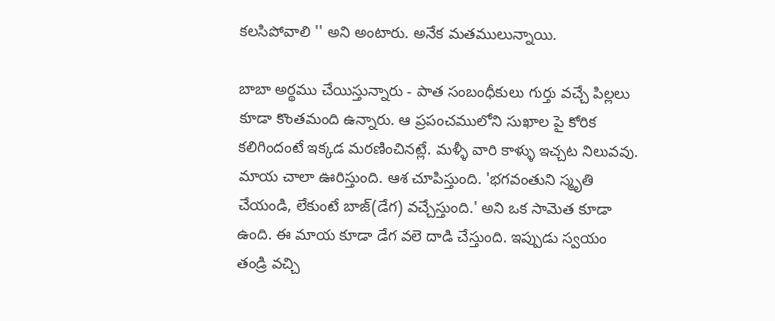కలసిపోవాలి '' అని అంటారు. అనేక మతములున్నాయి.

బాబా అర్థము చేయిస్తున్నారు - పాత సంబంధీకులు గుర్తు వచ్చే పిల్లలు కూడా కొంతమంది ఉన్నారు. ఆ ప్రపంచములోని సుఖాల పై కోరిక కలిగిందంటే ఇక్కడ మరణించినట్లే. మళ్ళీ వారి కాళ్ళు ఇచ్చట నిలువవు. మాయ చాలా ఊరిస్తుంది. ఆశ చూపిస్తుంది. 'భగవంతుని స్మృతి చేయండి, లేకుంటే బాజ్‌(డేగ) వచ్చేస్తుంది.' అని ఒక సామెత కూడా ఉంది. ఈ మాయ కూడా డేగ వలె దాడి చేస్తుంది. ఇప్పుడు స్వయం తండ్రి వచ్చి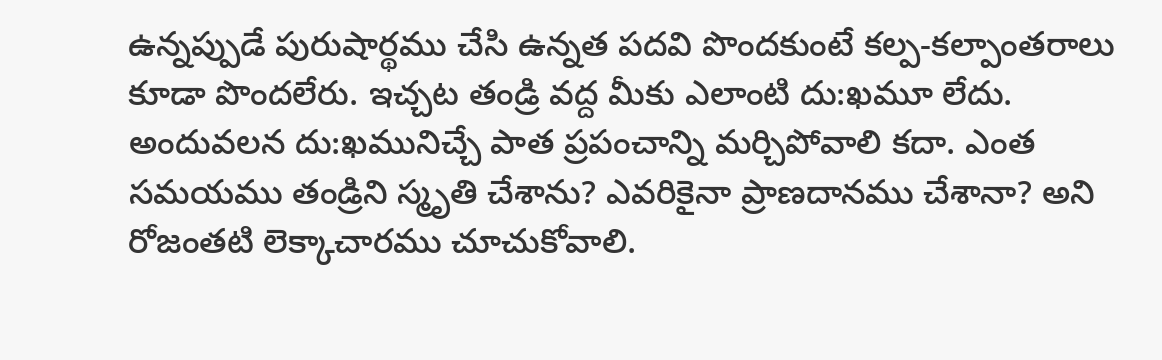ఉన్నప్పుడే పురుషార్థము చేసి ఉన్నత పదవి పొందకుంటే కల్ప-కల్పాంతరాలు కూడా పొందలేరు. ఇచ్చట తండ్రి వద్ద మీకు ఎలాంటి దు:ఖమూ లేదు. అందువలన దు:ఖమునిచ్చే పాత ప్రపంచాన్ని మర్చిపోవాలి కదా. ఎంత సమయము తండ్రిని స్మృతి చేశాను? ఎవరికైనా ప్రాణదానము చేశానా? అని రోజంతటి లెక్కాచారము చూచుకోవాలి.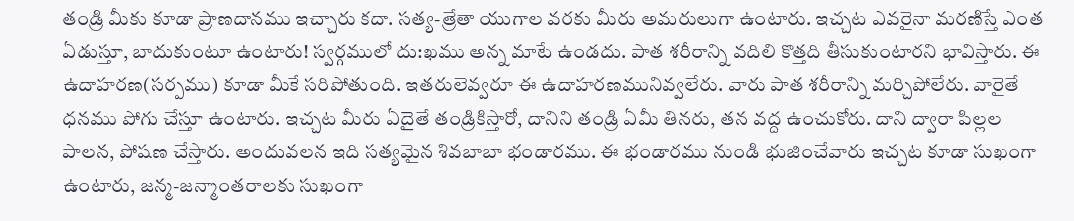తండ్రి మీకు కూడా ప్రాణదానము ఇచ్చారు కదా. సత్య-త్రేతా యుగాల వరకు మీరు అమరులుగా ఉంటారు. ఇచ్చట ఎవరైనా మరణిస్తే ఎంత ఏడుస్తూ, బాదుకుంటూ ఉంటారు! స్వర్గములో దు:ఖము అన్న మాటే ఉండదు. పాత శరీరాన్ని వదిలి కొత్తది తీసుకుంటారని భావిస్తారు. ఈ ఉదాహరణ(సర్పము) కూడా మీకే సరిపోతుంది. ఇతరులెవ్వరూ ఈ ఉదాహరణమునివ్వలేరు. వారు పాత శరీరాన్ని మర్చిపోలేరు. వారైతే ధనము పోగు చేస్తూ ఉంటారు. ఇచ్చట మీరు ఏదైతే తండ్రికిస్తారో, దానిని తండ్రి ఏమీ తినరు, తన వద్ద ఉంచుకోరు. దాని ద్వారా పిల్లల పాలన, పోషణ చేస్తారు. అందువలన ఇది సత్యమైన శివబాబా భండారము. ఈ భండారము నుండి భుజించేవారు ఇచ్చట కూడా సుఖంగా ఉంటారు, జన్మ-జన్మాంతరాలకు సుఖంగా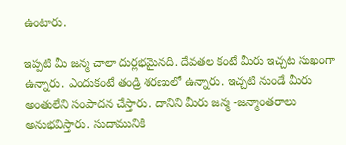ఉంటారు.

ఇప్పటి మీ జన్మ చాలా దుర్లభమైనది. దేవతల కంటే మీరు ఇచ్చట సుఖంగా ఉన్నారు. ఎందుకంటే తండ్రి శరణులో ఉన్నారు. ఇచ్చటి నుండే మీరు అంతులేని సంపాదన చేస్తారు. దానిని మీరు జన్మ -జన్మాంతరాలు అనుభవిస్తారు. సుదామునికి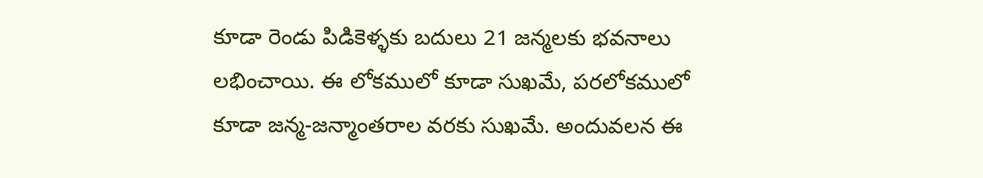కూడా రెండు పిడికెళ్ళకు బదులు 21 జన్మలకు భవనాలు లభించాయి. ఈ లోకములో కూడా సుఖమే, పరలోకములో కూడా జన్మ-జన్మాంతరాల వరకు సుఖమే. అందువలన ఈ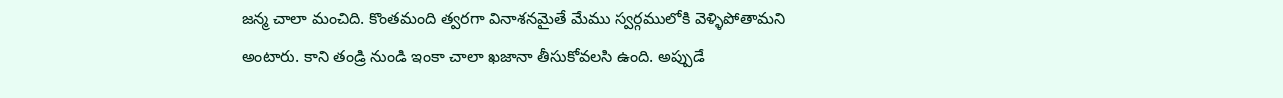జన్మ చాలా మంచిది. కొంతమంది త్వరగా వినాశనమైతే మేము స్వర్గములోకి వెళ్ళిపోతామని అంటారు. కాని తండ్రి నుండి ఇంకా చాలా ఖజానా తీసుకోవలసి ఉంది. అప్పుడే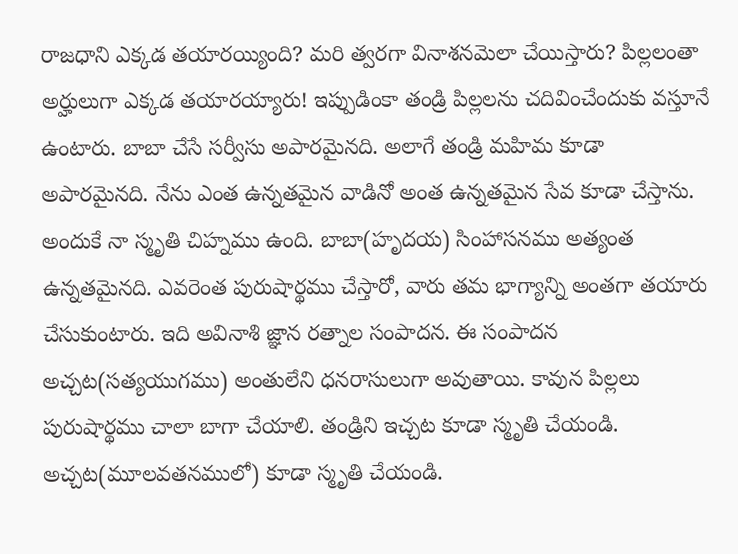రాజధాని ఎక్కడ తయారయ్యింది? మరి త్వరగా వినాశనమెలా చేయిస్తారు? పిల్లలంతా అర్హులుగా ఎక్కడ తయారయ్యారు! ఇప్పుడింకా తండ్రి పిల్లలను చదివించేందుకు వస్తూనే ఉంటారు. బాబా చేసే సర్వీసు అపారమైనది. అలాగే తండ్రి మహిమ కూడా అపారమైనది. నేను ఎంత ఉన్నతమైన వాడినో అంత ఉన్నతమైన సేవ కూడా చేస్తాను. అందుకే నా స్మృతి చిహ్నము ఉంది. బాబా(హృదయ) సింహాసనము అత్యంత ఉన్నతమైనది. ఎవరెంత పురుషార్థము చేస్తారో, వారు తమ భాగ్యాన్ని అంతగా తయారు చేసుకుంటారు. ఇది అవినాశి జ్ఞాన రత్నాల సంపాదన. ఈ సంపాదన అచ్చట(సత్యయుగము) అంతులేని ధనరాసులుగా అవుతాయి. కావున పిల్లలు పురుషార్థము చాలా బాగా చేయాలి. తండ్రిని ఇచ్చట కూడా స్మృతి చేయండి. అచ్చట(మూలవతనములో) కూడా స్మృతి చేయండి.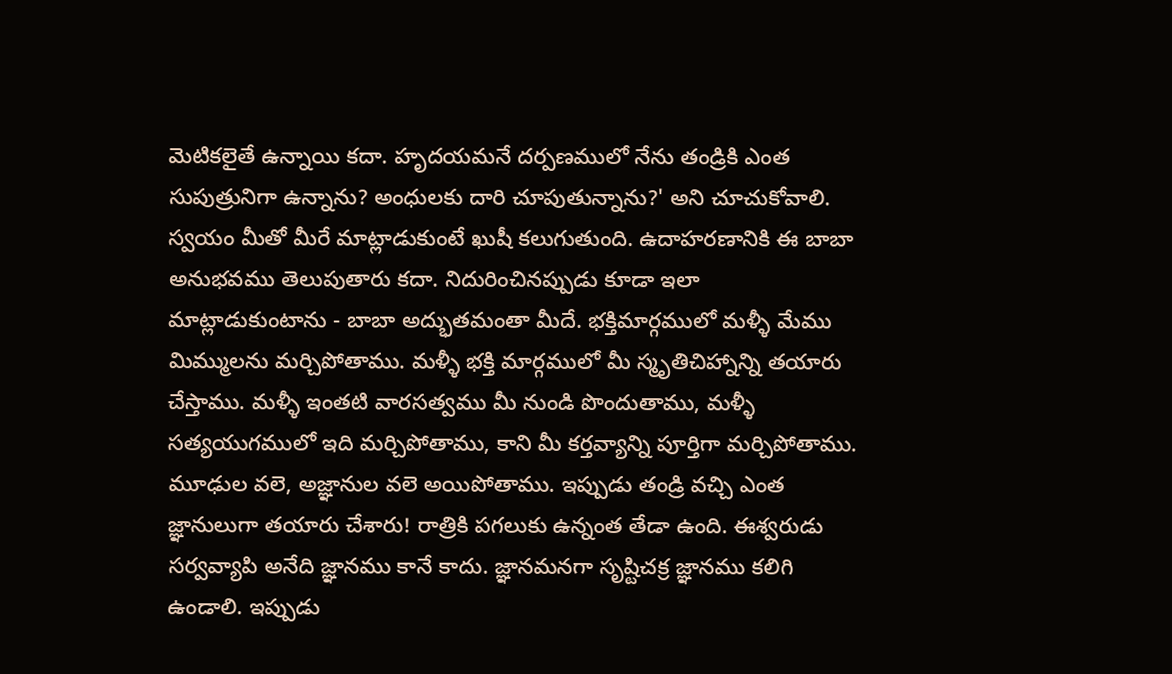మెటికలైతే ఉన్నాయి కదా. హృదయమనే దర్పణములో నేను తండ్రికి ఎంత సుపుత్రునిగా ఉన్నాను? అంధులకు దారి చూపుతున్నాను?' అని చూచుకోవాలి. స్వయం మీతో మీరే మాట్లాడుకుంటే ఖుషీ కలుగుతుంది. ఉదాహరణానికి ఈ బాబా అనుభవము తెలుపుతారు కదా. నిదురించినప్పుడు కూడా ఇలా మాట్లాడుకుంటాను - బాబా అద్భుతమంతా మీదే. భక్తిమార్గములో మళ్ళీ మేము మిమ్ములను మర్చిపోతాము. మళ్ళీ భక్తి మార్గములో మీ స్మృతిచిహ్నాన్ని తయారు చేస్తాము. మళ్ళీ ఇంతటి వారసత్వము మీ నుండి పొందుతాము, మళ్ళీ సత్యయుగములో ఇది మర్చిపోతాము, కాని మీ కర్తవ్యాన్ని పూర్తిగా మర్చిపోతాము. మూఢుల వలె, అజ్ఞానుల వలె అయిపోతాము. ఇప్పుడు తండ్రి వచ్చి ఎంత జ్ఞానులుగా తయారు చేశారు! రాత్రికి పగలుకు ఉన్నంత తేడా ఉంది. ఈశ్వరుడు సర్వవ్యాపి అనేది జ్ఞానము కానే కాదు. జ్ఞానమనగా సృష్టిచక్ర జ్ఞానము కలిగి ఉండాలి. ఇప్పుడు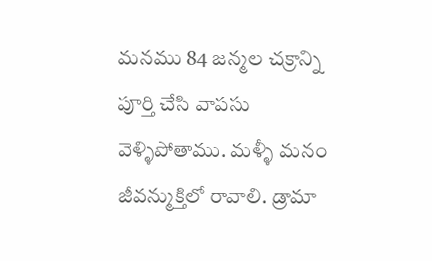మనము 84 జన్మల చక్రాన్ని పూర్తి చేసి వాపసు వెళ్ళిపోతాము. మళ్ళీ మనం జీవన్ముక్తిలో రావాలి. డ్రామా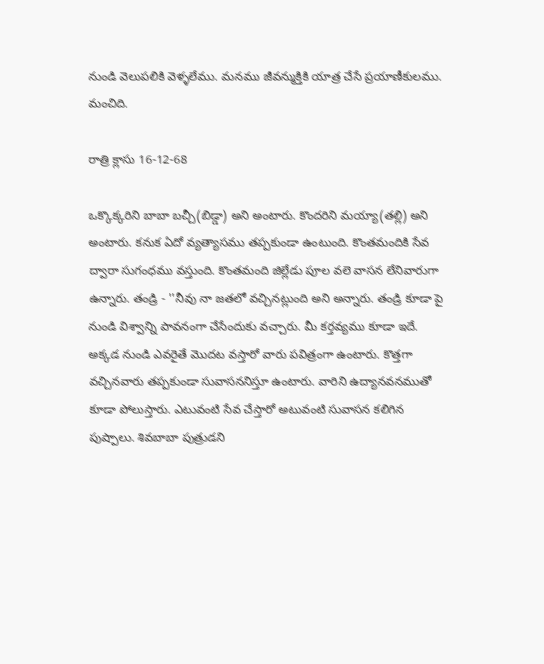నుండి వెలుపలికి వెళ్ళలేము. మనము జీవన్ముక్తికి యాత్ర చేసే ప్రయాణీకులము. మంచిది.

రాత్రి క్లాసు 16-12-68

ఒక్కొక్కరిని బాబా బచ్చీ(బిడ్డా) అని అంటారు. కొందరిని మయ్యా(తల్లి) అని అంటారు. కనుక ఏదో వ్యత్యాసము తప్పకుండా ఉంటుంది. కొంతమందికి సేవ ద్వారా సుగంధము వస్తుంది. కొంతమంది జిల్లేడు పూల వలె వాసన లేనివారుగా ఉన్నారు. తండ్రి - ''నీవు నా జతలో వచ్చినట్లుంది అని అన్నారు. తండ్రి కూడా పై నుండి విశ్వాన్ని పావనంగా చేసేందుకు వచ్చారు. మీ కర్తవ్యము కూడా ఇదే. అక్కడ నుండి ఎవరైతే మొదట వస్తారో వారు పవిత్రంగా ఉంటారు. కొత్తగా వచ్చినవారు తప్పకుండా సువాసననిస్తూ ఉంటారు. వారిని ఉద్యానవనముతో కూడా పోలుస్తారు. ఎటువంటి సేవ చేస్తారో అటువంటి సువాసన కలిగిన పుష్పాలు. శివబాబా పుత్రుడని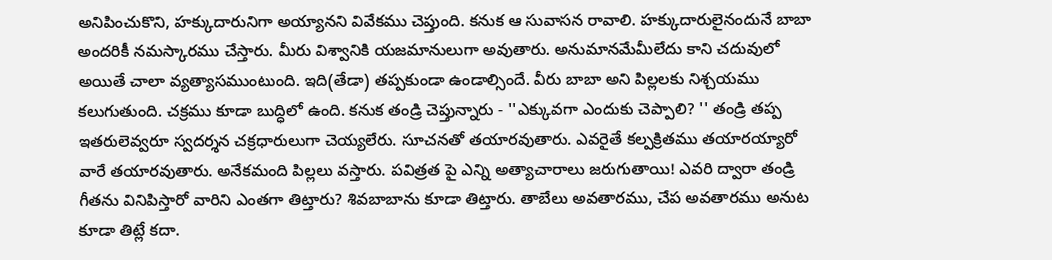అనిపించుకొని, హక్కుదారునిగా అయ్యానని వివేకము చెప్తుంది. కనుక ఆ సువాసన రావాలి. హక్కుదారులైనందునే బాబా అందరికీ నమస్కారము చేస్తారు. మీరు విశ్వానికి యజమానులుగా అవుతారు. అనుమానమేమీలేదు కాని చదువులో అయితే చాలా వ్యత్యాసముంటుంది. ఇది(తేడా) తప్పకుండా ఉండాల్సిందే. వీరు బాబా అని పిల్లలకు నిశ్చయము కలుగుతుంది. చక్రము కూడా బుద్ధిలో ఉంది. కనుక తండ్రి చెప్తున్నారు - ''ఎక్కువగా ఎందుకు చెప్పాలి? '' తండ్రి తప్ప ఇతరులెవ్వరూ స్వదర్శన చక్రధారులుగా చెయ్యలేరు. సూచనతో తయారవుతారు. ఎవరైతే కల్పక్రితము తయారయ్యారో వారే తయారవుతారు. అనేకమంది పిల్లలు వస్తారు. పవిత్రత పై ఎన్ని అత్యాచారాలు జరుగుతాయి! ఎవరి ద్వారా తండ్రి గీతను వినిపిస్తారో వారిని ఎంతగా తిట్తారు? శివబాబాను కూడా తిట్తారు. తాబేలు అవతారము, చేప అవతారము అనుట కూడా తిట్లే కదా.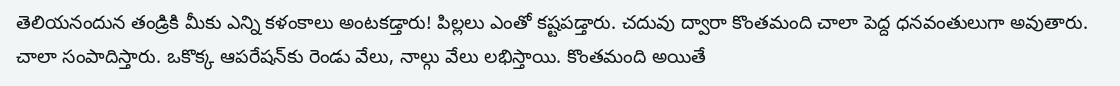తెలియనందున తండ్రికి మీకు ఎన్ని కళంకాలు అంటకడ్తారు! పిల్లలు ఎంతో కష్టపడ్తారు. చదువు ద్వారా కొంతమంది చాలా పెద్ద ధనవంతులుగా అవుతారు. చాలా సంపాదిస్తారు. ఒకొక్క ఆపరేషన్‌కు రెండు వేలు, నాల్గు వేలు లభిస్తాయి. కొంతమంది అయితే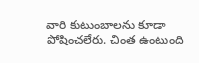వారి కుటుంబాలను కూడా పోషించలేరు. చింత ఉంటుంది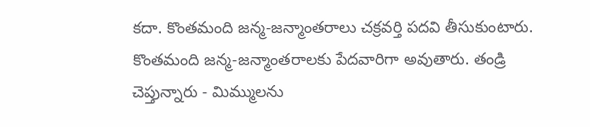కదా. కొంతమంది జన్మ-జన్మాంతరాలు చక్రవర్తి పదవి తీసుకుంటారు. కొంతమంది జన్మ-జన్మాంతరాలకు పేదవారిగా అవుతారు. తండ్రి చెప్తున్నారు - మిమ్ములను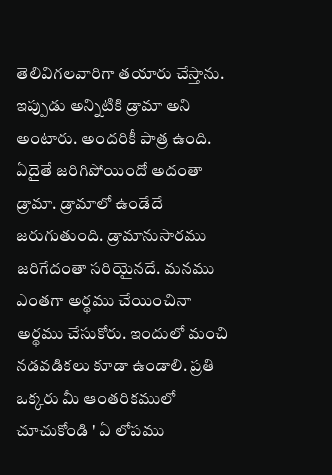తెలివిగలవారిగా తయారు చేస్తాను. ఇప్పుడు అన్నిటికి డ్రామా అని అంటారు. అందరికీ పాత్ర ఉంది. ఏదైతే జరిగిపోయిందో అదంతా డ్రామా. డ్రామాలో ఉండేదే జరుగుతుంది. డ్రామానుసారము జరిగేదంతా సరియైనదే. మనము ఎంతగా అర్థము చేయించినా అర్థము చేసుకోరు. ఇందులో మంచి నడవడికలు కూడా ఉండాలి. ప్రతి ఒక్కరు మీ ఆంతరికములో చూచుకోండి ' ఏ లోపము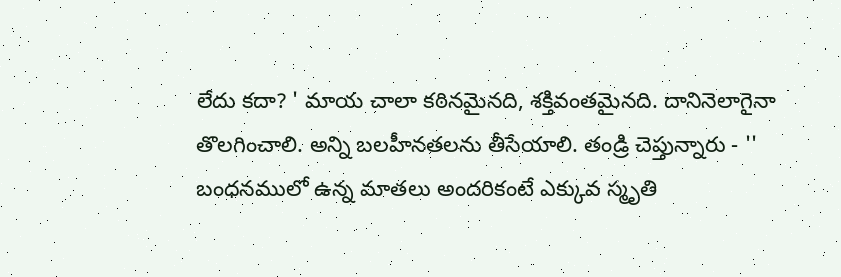లేదు కదా? ' మాయ చాలా కఠినమైనది, శక్తివంతమైనది. దానినెలాగైనా తొలగించాలి. అన్ని బలహీనతలను తీసేయాలి. తండ్రి చెప్తున్నారు - '' బంధనములో ఉన్న మాతలు అందరికంటే ఎక్కువ స్మృతి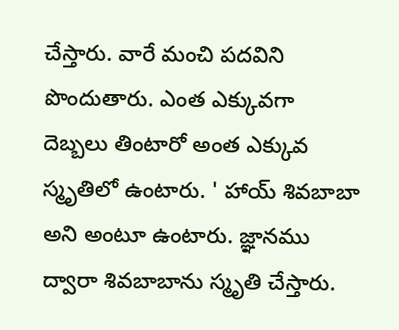చేస్తారు. వారే మంచి పదవిని పొందుతారు. ఎంత ఎక్కువగా దెబ్బలు తింటారో అంత ఎక్కువ స్మృతిలో ఉంటారు. ' హాయ్‌ శివబాబా అని అంటూ ఉంటారు. జ్ఞానము ద్వారా శివబాబాను స్మృతి చేస్తారు.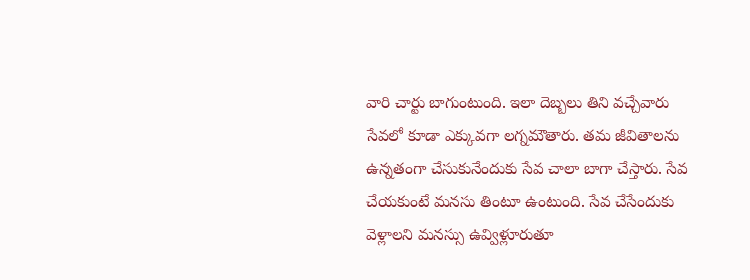వారి చార్టు బాగుంటుంది. ఇలా దెబ్బలు తిని వచ్చేవారు సేవలో కూడా ఎక్కువగా లగ్నమౌతారు. తమ జీవితాలను ఉన్నతంగా చేసుకునేందుకు సేవ చాలా బాగా చేస్తారు. సేవ చేయకుంటే మనసు తింటూ ఉంటుంది. సేవ చేసేందుకు వెళ్లాలని మనస్సు ఉవ్విళ్లూరుతూ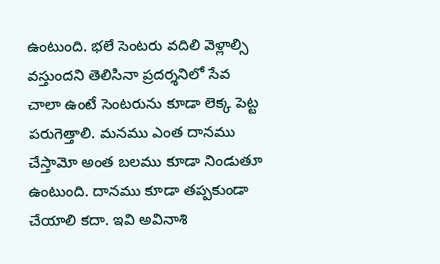ఉంటుంది. భలే సెంటరు వదిలి వెళ్లాల్సి వస్తుందని తెలిసినా ప్రదర్శనిలో సేవ చాలా ఉంటే సెంటరును కూడా లెక్క పెట్ట పరుగెత్తాలి. మనము ఎంత దానము చేస్తామో అంత బలము కూడా నిండుతూ ఉంటుంది. దానము కూడా తప్పకుండా చేయాలి కదా. ఇవి అవినాశి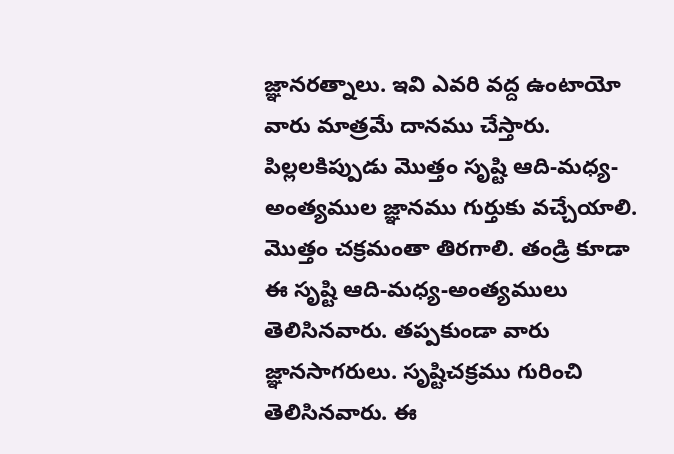జ్ఞానరత్నాలు. ఇవి ఎవరి వద్ద ఉంటాయో వారు మాత్రమే దానము చేస్తారు. పిల్లలకిప్పుడు మొత్తం సృష్టి ఆది-మధ్య-అంత్యముల జ్ఞానము గుర్తుకు వచ్చేయాలి. మొత్తం చక్రమంతా తిరగాలి. తండ్రి కూడా ఈ సృష్టి ఆది-మధ్య-అంత్యములు తెలిసినవారు. తప్పకుండా వారు జ్ఞానసాగరులు. సృష్టిచక్రము గురించి తెలిసినవారు. ఈ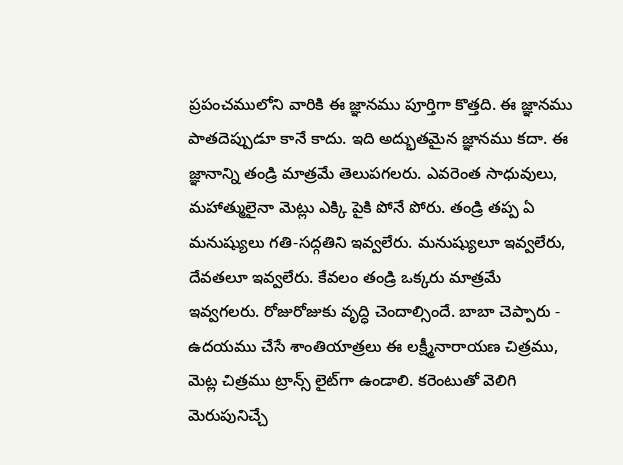ప్రపంచములోని వారికి ఈ జ్ఞానము పూర్తిగా కొత్తది. ఈ జ్ఞానము పాతదెప్పుడూ కానే కాదు. ఇది అద్భుతమైన జ్ఞానము కదా. ఈ జ్ఞానాన్ని తండ్రి మాత్రమే తెలుపగలరు. ఎవరెంత సాధువులు, మహాత్ములైనా మెట్లు ఎక్కి పైకి పోనే పోరు. తండ్రి తప్ప ఏ మనుష్యులు గతి-సద్గతిని ఇవ్వలేరు. మనుష్యులూ ఇవ్వలేరు, దేవతలూ ఇవ్వలేరు. కేవలం తండ్రి ఒక్కరు మాత్రమే ఇవ్వగలరు. రోజురోజుకు వృద్ధి చెందాల్సిందే. బాబా చెప్పారు - ఉదయము చేసే శాంతియాత్రలు ఈ లక్ష్మీనారాయణ చిత్రము, మెట్ల చిత్రము ట్రాన్స్‌ లైట్‌గా ఉండాలి. కరెంటుతో వెలిగి మెరుపునిచ్చే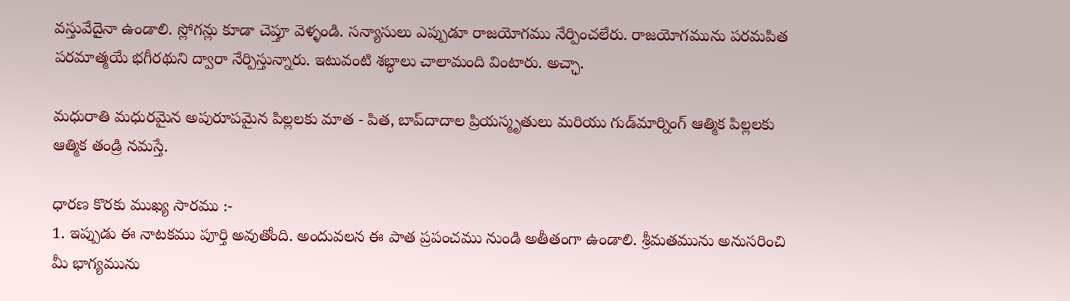వస్తువేదైనా ఉండాలి. స్లోగన్లు కూడా చెప్తూ వెళ్ళండి. సన్యాసులు ఎప్పుడూ రాజయోగము నేర్పించలేరు. రాజయోగమును పరమపిత పరమాత్మయే భగీరథుని ద్వారా నేర్పిస్తున్నారు. ఇటువంటి శబ్ధాలు చాలామంది వింటారు. అచ్ఛా.

మధురాతి మధురమైన అపురూపమైన పిల్లలకు మాత - పిత, బాప్‌దాదాల ప్రియస్మృతులు మరియు గుడ్‌మార్నింగ్‌ ఆత్మిక పిల్లలకు ఆత్మిక తండ్రి నమస్తే.

ధారణ కొరకు ముఖ్య సారము :-
1. ఇప్పుడు ఈ నాటకము పూర్తి అవుతోంది. అందువలన ఈ పాత ప్రపంచము నుండి అతీతంగా ఉండాలి. శ్రీమతమును అనుసరించి మీ భాగ్యమును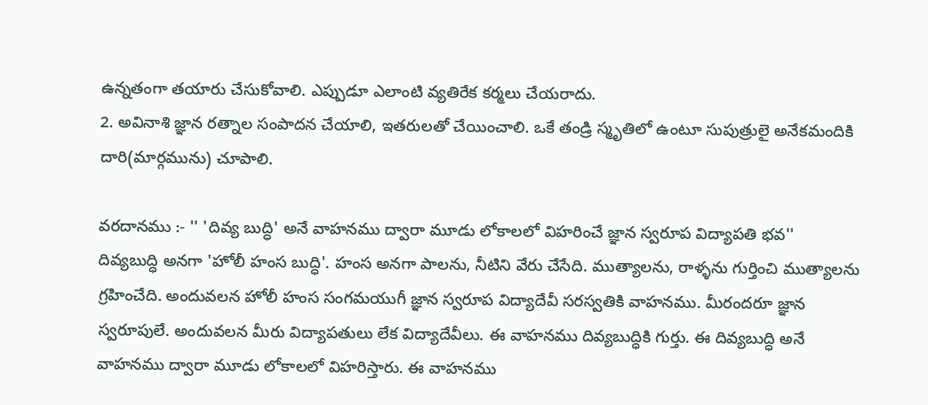ఉన్నతంగా తయారు చేసుకోవాలి. ఎప్పుడూ ఎలాంటి వ్యతిరేక కర్మలు చేయరాదు.
2. అవినాశి జ్ఞాన రత్నాల సంపాదన చేయాలి, ఇతరులతో చేయించాలి. ఒకే తండ్రి స్మృతిలో ఉంటూ సుపుత్రులై అనేకమందికి దారి(మార్గమును) చూపాలి.

వరదానము :- '' 'దివ్య బుద్ధి' అనే వాహనము ద్వారా మూడు లోకాలలో విహరించే జ్ఞాన స్వరూప విద్యాపతి భవ''
దివ్యబుద్ధి అనగా 'హోలీ హంస బుద్ధి'. హంస అనగా పాలను, నీటిని వేరు చేసేది. ముత్యాలను, రాళ్ళను గుర్తించి ముత్యాలను గ్రహించేది. అందువలన హోలీ హంస సంగమయుగీ జ్ఞాన స్వరూప విద్యాదేవీ సరస్వతికి వాహనము. మీరందరూ జ్ఞాన స్వరూపులే. అందువలన మీరు విద్యాపతులు లేక విద్యాదేవీలు. ఈ వాహనము దివ్యబుద్ధికి గుర్తు. ఈ దివ్యబుద్ధి అనే వాహనము ద్వారా మూడు లోకాలలో విహరిస్తారు. ఈ వాహనము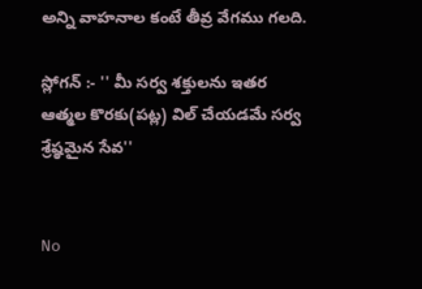అన్ని వాహనాల కంటే తీవ్ర వేగము గలది.

స్లోగన్‌ :- '' మీ సర్వ శక్తులను ఇతర ఆత్మల కొరకు(పట్ల) విల్‌ చేయడమే సర్వ శ్రేష్ఠమైన సేవ''


No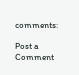comments:

Post a Comment